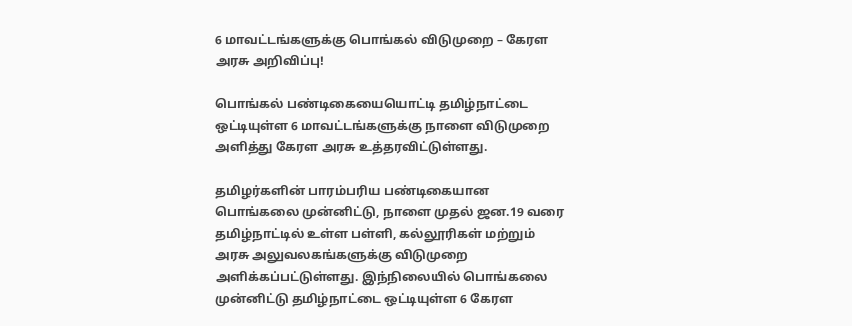6 மாவட்டங்களுக்கு பொங்கல் விடுமுறை – கேரள அரசு அறிவிப்பு!

பொங்கல் பண்டிகையையொட்டி தமிழ்நாட்டை ஒட்டியுள்ள 6 மாவட்டங்களுக்கு நாளை விடுமுறை அளித்து கேரள அரசு உத்தரவிட்டுள்ளது.

தமிழர்களின் பாரம்பரிய பண்டிகையான பொங்கலை முன்னிட்டு, நாளை முதல் ஜன.19 வரை தமிழ்நாட்டில் உள்ள பள்ளி, கல்லூரிகள் மற்றும் அரசு அலுவலகங்களுக்கு விடுமுறை அளிக்கப்பட்டுள்ளது. இந்நிலையில் பொங்கலை முன்னிட்டு தமிழ்நாட்டை ஒட்டியுள்ள 6 கேரள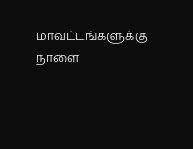மாவட்டங்களுக்கு நாளை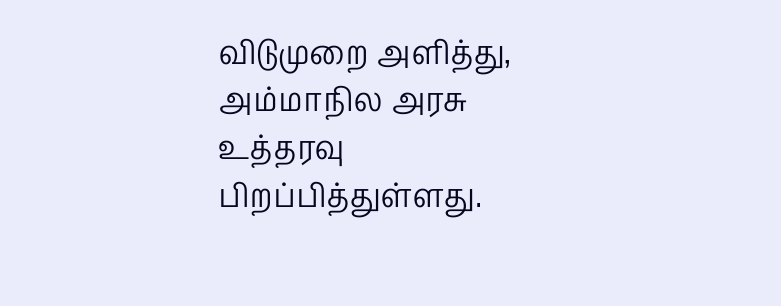விடுமுறை அளித்து, அம்மாநில அரசு உத்தரவு பிறப்பித்துள்ளது.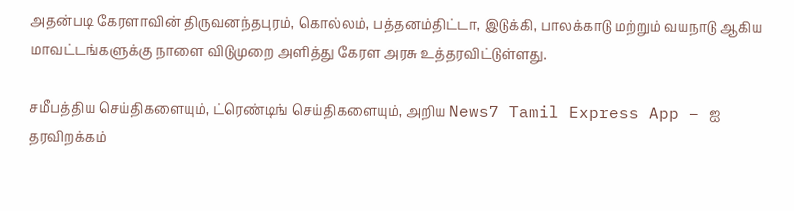அதன்படி கேரளாவின் திருவனந்தபுரம், கொல்லம், பத்தனம்திட்டா, இடுக்கி, பாலக்காடு மற்றும் வயநாடு ஆகிய மாவட்டங்களுக்கு நாளை விடுமுறை அளித்து கேரள அரசு உத்தரவிட்டுள்ளது.

சமீபத்திய செய்திகளையும், ட்ரெண்டிங் செய்திகளையும், அறிய News7 Tamil Express App – ஐ தரவிறக்கம்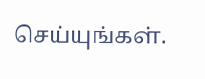செய்யுங்கள்.